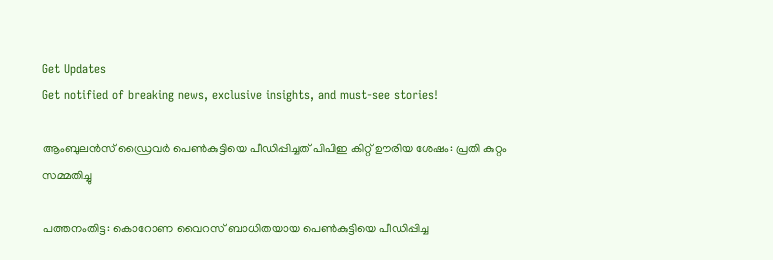Get Updates
Get notified of breaking news, exclusive insights, and must-see stories!

ആംബുലൻസ് ഡ്രൈവർ പെൺകുട്ടിയെ പീഡിപ്പിച്ചത് പിപിഇ കിറ്റ് ഊരിയ ശേഷം: പ്രതി കുറ്റം സമ്മതിച്ചു

പത്തനംതിട്ട: കൊറോണ വൈറസ് ബാധിതയായ പെൺകുട്ടിയെ പീഡിപ്പിച്ച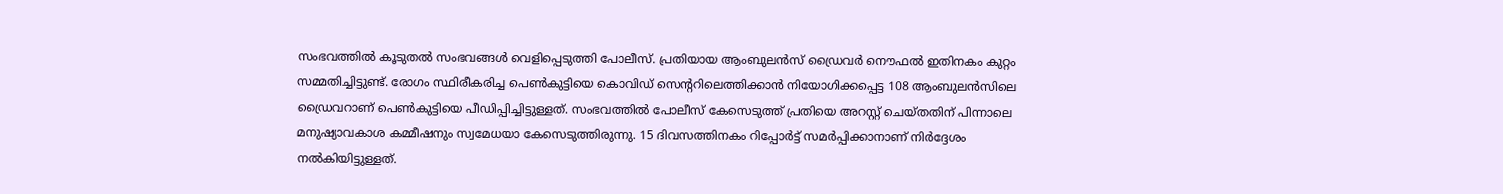സംഭവത്തിൽ കൂടുതൽ സംഭവങ്ങൾ വെളിപ്പെടുത്തി പോലീസ്. പ്രതിയായ ആംബുലൻസ് ഡ്രൈവർ നൌഫൽ ഇതിനകം കുറ്റം സമ്മതിച്ചിട്ടുണ്ട്. രോഗം സ്ഥിരീകരിച്ച പെൺകുട്ടിയെ കൊവിഡ് സെന്ററിലെത്തിക്കാൻ നിയോഗിക്കപ്പെട്ട 108 ആംബുലൻസിലെ ഡ്രൈവറാണ് പെൺകുട്ടിയെ പീഡിപ്പിച്ചിട്ടുള്ളത്. സംഭവത്തിൽ പോലീസ് കേസെടുത്ത് പ്രതിയെ അറസ്റ്റ് ചെയ്തതിന് പിന്നാലെ മനുഷ്യാവകാശ കമ്മീഷനും സ്വമേധയാ കേസെടുത്തിരുന്നു. 15 ദിവസത്തിനകം റിപ്പോർട്ട് സമർപ്പിക്കാനാണ് നിർദ്ദേശം നൽകിയിട്ടുള്ളത്.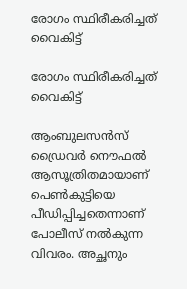രോഗം സ്ഥിരീകരിച്ചത് വൈകിട്ട്

രോഗം സ്ഥിരീകരിച്ചത് വൈകിട്ട്

ആംബുലസൻസ് ഡ്രൈവർ നൌഫൽ ആസൂത്രിതമായാണ് പെൺകുട്ടിയെ പീഡിപ്പിച്ചതെന്നാണ് പോലീസ് നൽകുന്ന വിവരം. അച്ഛനും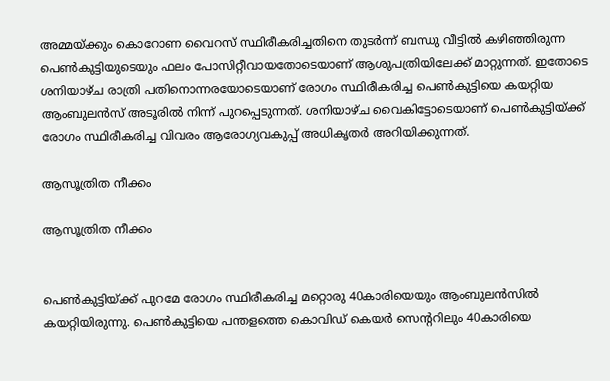അമ്മയ്ക്കും കൊറോണ വൈറസ് സ്ഥിരീകരിച്ചതിനെ തുടർന്ന് ബന്ധു വീട്ടിൽ കഴിഞ്ഞിരുന്ന പെൺകുട്ടിയുടെയും ഫലം പോസിറ്റീവായതോടെയാണ് ആശുപത്രിയിലേക്ക് മാറ്റുന്നത്. ഇതോടെ ശനിയാഴ്ച രാത്രി പതിനൊന്നരയോടെയാണ് രോഗം സ്ഥിരീകരിച്ച പെൺകുട്ടിയെ കയറ്റിയ ആംബുലൻസ് അടൂരിൽ നിന്ന് പുറപ്പെടുന്നത്. ശനിയാഴ്ച വൈകിട്ടോടെയാണ് പെൺകുട്ടിയ്ക്ക് രോഗം സ്ഥിരീകരിച്ച വിവരം ആരോഗ്യവകുപ്പ് അധികൃതർ അറിയിക്കുന്നത്.

ആസൂത്രിത നീക്കം

ആസൂത്രിത നീക്കം


പെൺകുട്ടിയ്ക്ക് പുറമേ രോഗം സ്ഥിരീകരിച്ച മറ്റൊരു 40കാരിയെയും ആംബുലൻസിൽ കയറ്റിയിരുന്നു. പെൺകുട്ടിയെ പന്തളത്തെ കൊവിഡ് കെയർ സെന്ററിലും 40കാരിയെ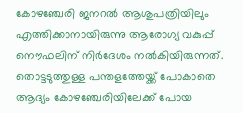കോഴഞ്ചേരി ജനറൽ ആശുപത്രിയിലും എത്തിക്കാനായിരുന്നു ആരോഗ്യ വകുപ്പ് നൌഫലിന് നിർദേശം നൽകിയിരുന്നത്. തൊട്ടടുത്തുള്ള പന്തളത്തേയ്ക്ക് പോകാതെ ആദ്യം കോഴഞ്ചേരിയിലേക്ക് പോയ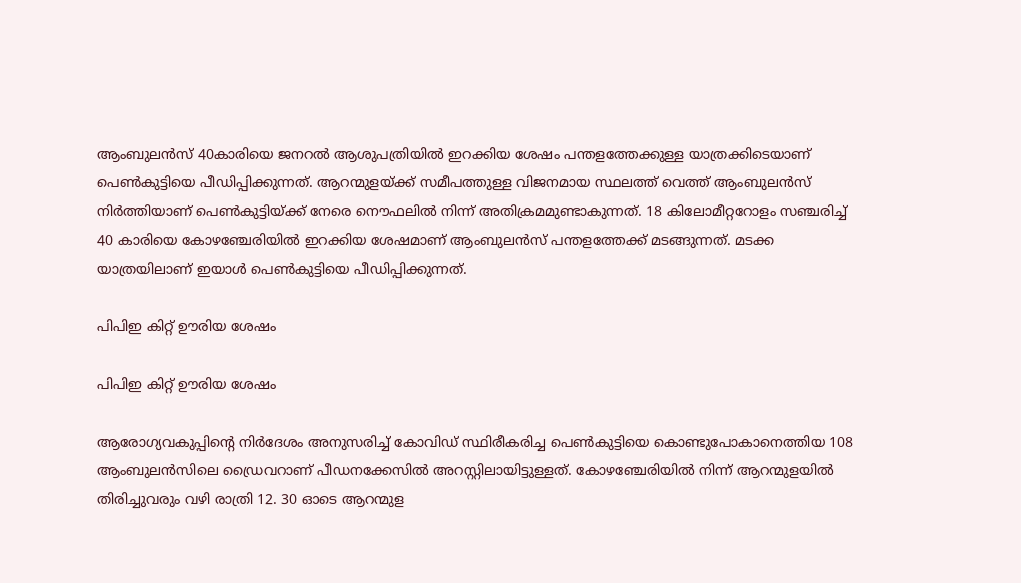ആംബുലൻസ് 40കാരിയെ ജനറൽ ആശുപത്രിയിൽ ഇറക്കിയ ശേഷം പന്തളത്തേക്കുള്ള യാത്രക്കിടെയാണ് പെൺകുട്ടിയെ പീഡിപ്പിക്കുന്നത്. ആറന്മുളയ്ക്ക് സമീപത്തുള്ള വിജനമായ സ്ഥലത്ത് വെത്ത് ആംബുലൻസ് നിർത്തിയാണ് പെൺകുട്ടിയ്ക്ക് നേരെ നൌഫലിൽ നിന്ന് അതിക്രമമുണ്ടാകുന്നത്. 18 കിലോമീറ്ററോളം സഞ്ചരിച്ച് 40 കാരിയെ കോഴഞ്ചേരിയിൽ ഇറക്കിയ ശേഷമാണ് ആംബുലൻസ് പന്തളത്തേക്ക് മടങ്ങുന്നത്. മടക്ക യാത്രയിലാണ് ഇയാൾ പെൺകുട്ടിയെ പീഡിപ്പിക്കുന്നത്.

പിപിഇ കിറ്റ് ഊരിയ ശേഷം

പിപിഇ കിറ്റ് ഊരിയ ശേഷം

ആരോഗ്യവകുപ്പിന്റെ നിർദേശം അനുസരിച്ച് കോവിഡ് സ്ഥിരീകരിച്ച പെൺകുട്ടിയെ കൊണ്ടുപോകാനെത്തിയ 108 ആംബുലൻസിലെ ഡ്രൈവറാണ് പീഡനക്കേസിൽ അറസ്റ്റിലായിട്ടുള്ളത്. കോഴഞ്ചേരിയിൽ നിന്ന് ആറന്മുളയിൽ തിരിച്ചുവരും വഴി രാത്രി 12. 30 ഓടെ ആറന്മുള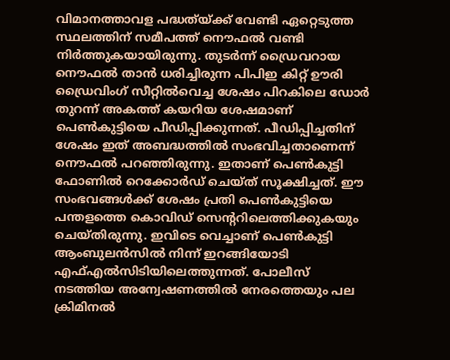വിമാനത്താവള പദ്ധത്യ്ക്ക് വേണ്ടി ഏറ്റെടുത്ത സ്ഥലത്തിന് സമീപത്ത് നൌഫൽ വണ്ടി നിർത്തുകയായിരുന്നു. തുടർന്ന് ഡ്രൈവറായ നൌഫൽ താൻ ധരിച്ചിരുന്ന പിപിഇ കിറ്റ് ഊരി ഡ്രൈവിംഗ് സീറ്റിൽവെച്ച ശേഷം പിറകിലെ ഡോർ തുറന്ന് അകത്ത് കയറിയ ശേഷമാണ് പെൺകുട്ടിയെ പീഡിപ്പിക്കുന്നത്. പീഡിപ്പിച്ചതിന് ശേഷം ഇത് അബദ്ധത്തിൽ സംഭവിച്ചതാണെന്ന് നൌഫൽ പറഞ്ഞിരുന്നു. ഇതാണ് പെൺകുട്ടി ഫോണിൽ റെക്കോർഡ് ചെയ്ത് സൂക്ഷിച്ചത്. ഈ സംഭവങ്ങൾക്ക് ശേഷം പ്രതി പെൺകുട്ടിയെ പന്തളത്തെ കൊവിഡ് സെന്ററിലെത്തിക്കുകയും ചെയ്തിരുന്നു. ഇവിടെ വെച്ചാണ് പെൺകുട്ടി ആംബുലൻസിൽ നിന്ന് ഇറങ്ങിയോടി എഫ്എൽസിടിയിലെത്തുന്നത്. പോലീസ് നടത്തിയ അന്വേഷണത്തിൽ നേരത്തെയും പല ക്രിമിനൽ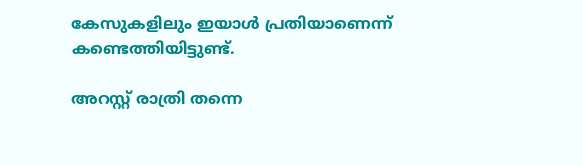കേസുകളിലും ഇയാൾ പ്രതിയാണെന്ന് കണ്ടെത്തിയിട്ടുണ്ട്.

അറസ്റ്റ് രാത്രി തന്നെ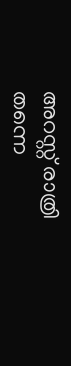അറസ്റ്റ് രാത്രി തന്നെ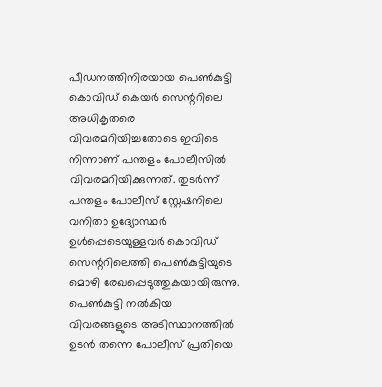പീഡനത്തിനിരയായ പെൺകുട്ടി കൊവിഡ് കെയർ സെന്ററിലെ അധികൃതരെ വിവരമറിയിച്ചതോടെ ഇവിടെ നിന്നാണ് പന്തളം പോലീസിൽ വിവരമറിയിക്കുന്നത്. തുടർന്ന് പന്തളം പോലീസ് സ്റ്റേഷനിലെ വനിതാ ഉദ്യോസ്ഥർ ഉൾപ്പെടെയുള്ളവർ കൊവിഡ് സെന്ററിലെത്തി പെൺകുട്ടിയുടെ മൊഴി രേഖപ്പെടുത്തുകയായിരുന്നു. പെൺകുട്ടി നൽകിയ വിവരങ്ങളുടെ അടിസ്ഥാനത്തിൽ ഉടൻ തന്നെ പോലീസ് പ്രതിയെ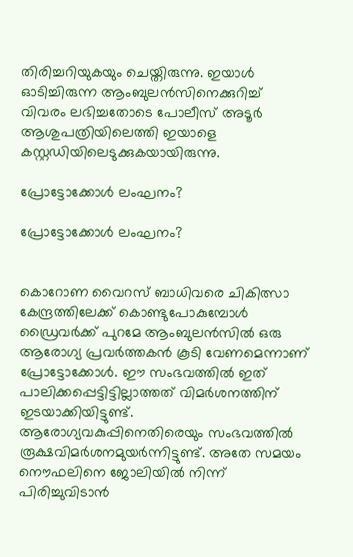തിരിച്ചറിയുകയും ചെയ്തിരുന്നു. ഇയാൾ ഓടിച്ചിരുന്ന ആംബുലൻസിനെക്കുറിച്ച് വിവരം ലഭിച്ചതോടെ പോലീസ് അടൂർ ആശുപത്രിയിലെത്തി ഇയാളെ കസ്റ്റഡിയിലെടുക്കുകയായിരുന്നു.

പ്രോട്ടോക്കോൾ ലംഘനം?

പ്രോട്ടോക്കോൾ ലംഘനം?


കൊറോണ വൈറസ് ബാധിവരെ ചികിത്സാ കേന്ദ്രത്തിലേക്ക് കൊണ്ടുപോകുമ്പോൾ ഡ്രൈവർക്ക് പുറമേ ആംബുലൻസിൽ ഒരു ആരോഗ്യ പ്രവർത്തകൻ കൂടി വേണമെന്നാണ് പ്രോട്ടോക്കോൾ. ഈ സംഭവത്തിൽ ഇത് പാലിക്കപ്പെട്ടിട്ടില്ലാത്തത് വിമർശനത്തിന് ഇടയാക്കിയിട്ടുണ്ട്. ആരോഗ്യവകുപ്പിനെതിരെയും സംഭവത്തിൽ രൂക്ഷവിമർശനമുയർന്നിട്ടുണ്ട്. അതേ സമയം നൌഫലിനെ ജോലിയിൽ നിന്ന് പിരിച്ചുവിടാൻ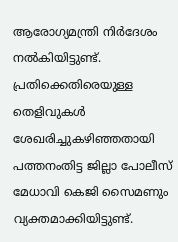ആരോഗ്യമന്ത്രി നിർദേശം നൽകിയിട്ടുണ്ട്. പ്രതിക്കെതിരെയുള്ള തെളിവുകൾ ശേഖരിച്ചുകഴിഞ്ഞതായി പത്തനംതിട്ട ജില്ലാ പോലീസ് മേധാവി കെജി സൈമണും വ്യക്തമാക്കിയിട്ടുണ്ട്.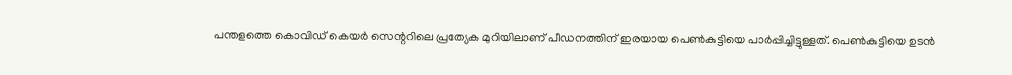പന്തളത്തെ കൊവിഡ് കെയർ സെന്ററിലെ പ്രത്യേക മുറിയിലാണ് പീഡനത്തിന് ഇരയായ പെൺകുട്ടിയെ പാർപ്പിച്ചിട്ടുള്ളത്. പെൺകുട്ടിയെ ഉടൻ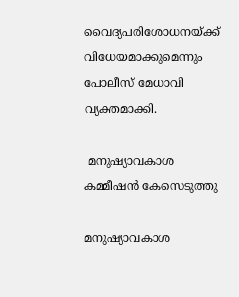വൈദ്യപരിശോധനയ്ക്ക് വിധേയമാക്കുമെന്നും പോലീസ് മേധാവി വ്യക്തമാക്കി.

 മനുഷ്യാവകാശ കമ്മീഷൻ കേസെടുത്തു

മനുഷ്യാവകാശ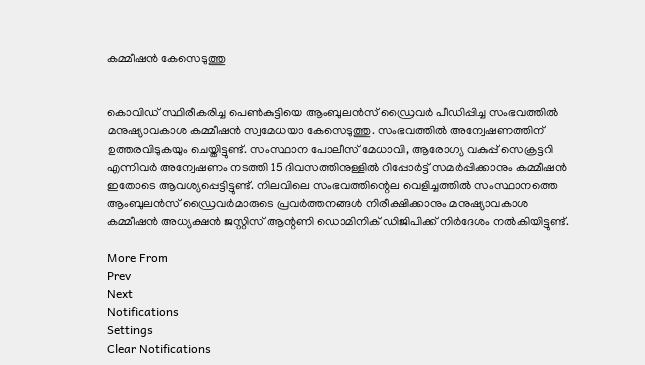കമ്മീഷൻ കേസെടുത്തു


കൊവിഡ് സ്ഥിരീകരിച്ച പെൺകുട്ടിയെ ആംബുലൻസ് ഡ്രൈവർ പീഡിപ്പിച്ച സംഭവത്തിൽ മനുഷ്യാവകാശ കമ്മീഷൻ സ്വമേധയാ കേസെടുത്തു. സംഭവത്തിൽ അന്വേഷണത്തിന് ഉത്തരവിടുകയും ചെയ്തിട്ടുണ്ട്. സംസ്ഥാന പോലീസ് മേധാവി, ആരോഗ്യ വകുപ്പ് സെക്രട്ടറി എന്നിവർ അന്വേഷണം നടത്തി 15 ദിവസത്തിനുള്ളിൽ റിപ്പോർട്ട് സമർപ്പിക്കാനും കമ്മീഷൻ ഇതോടെ ആവശ്യപ്പെട്ടിട്ടുണ്ട്. നിലവിലെ സംഭവത്തിന്റെല വെളിച്ചത്തിൽ സംസ്ഥാനത്തെ ആംബുലൻസ് ഡ്രൈവർമാരുടെ പ്രവർത്തനങ്ങൾ നിരീക്ഷിക്കാനും മനുഷ്യാവകാശ കമ്മീഷൻ അധ്യക്ഷൻ ജസ്റ്റിസ് ആന്റണി ഡൊമിനിക് ഡിജിപിക്ക് നിർദേശം നൽകിയിട്ടുണ്ട്.

More From
Prev
Next
Notifications
Settings
Clear Notifications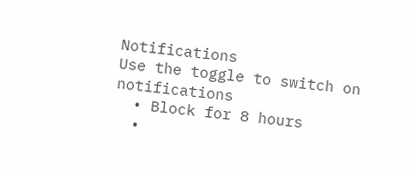Notifications
Use the toggle to switch on notifications
  • Block for 8 hours
  •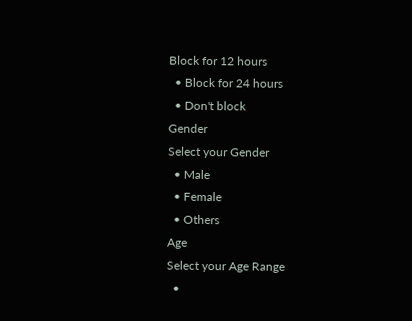Block for 12 hours
  • Block for 24 hours
  • Don't block
Gender
Select your Gender
  • Male
  • Female
  • Others
Age
Select your Age Range
  •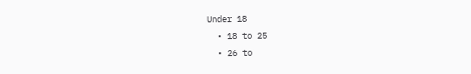Under 18
  • 18 to 25
  • 26 to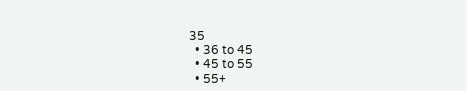35
  • 36 to 45
  • 45 to 55
  • 55+